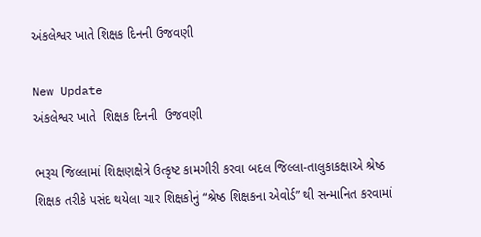અંકલેશ્વર ખાતે શિક્ષક દિનની ઉજવણી

New Update
અંકલેશ્વર ખાતે  શિક્ષક દિનની  ઉજવણી

ભરૂચ જિલ્લામાં શિક્ષણક્ષેત્રે ઉત્કૃષ્ટ કામગીરી કરવા બદલ જિલ્લા-તાલુકાકક્ષાએ શ્રેષ્ઠ શિક્ષક તરીકે પસંદ થયેલા ચાર શિક્ષકોનું “શ્રેષ્ઠ શિક્ષકના એવોર્ડ” થી સન્‍માનિત કરવામાં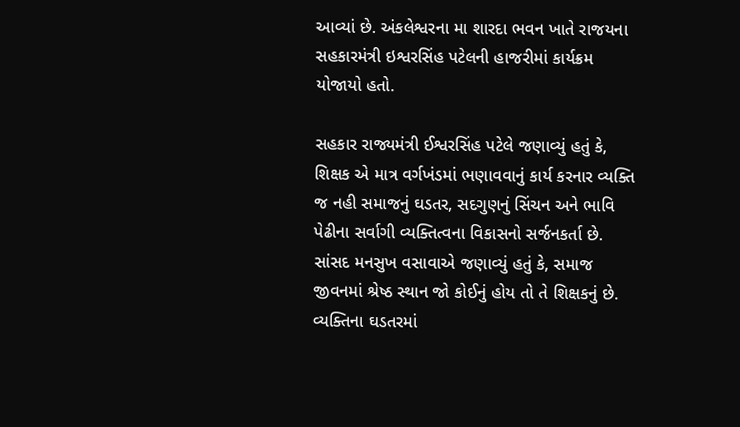આવ્યાં છે. અંકલેશ્વરના મા શારદા ભવન ખાતે રાજયના સહકારમંત્રી ઇશ્વરસિંહ પટેલની હાજરીમાં કાર્યક્રમ યોજાયો હતો.

સહકાર રાજ્યમંત્રી ઈશ્વરસિંહ પટેલે જણાવ્યું હતું કે, શિક્ષક એ માત્ર વર્ગખંડમાં ભણાવવાનું કાર્ય કરનાર વ્યક્તિ જ નહી સમાજનું ઘડતર, સદગુણનું સિંચન અને ભાવિ પેઢીના સર્વાગી વ્યક્તિત્વના વિકાસનો સર્જનકર્તા છે. સાંસદ મનસુખ વસાવાએ જણાવ્યું હતું કે, સમાજ જીવનમાં શ્રેષ્ઠ સ્થાન જો કોઈનું હોય તો તે શિક્ષકનું છે. વ્યક્તિના ઘડતરમાં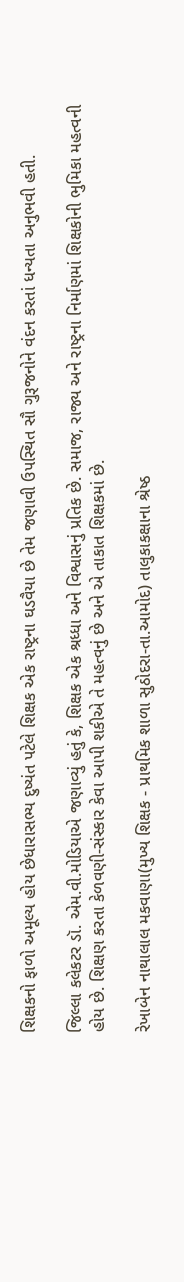શિક્ષકનો ફાળો અમૂલ્ય હોય છેધારાસભ્ય દુષ્યંત પટેલે શિક્ષક એક રાષ્ટ્રના ઘડવૈયા છે તેમ જણાવી ઉપસ્થિત સૌ ગુરૂજનોને વંદન કરતાં ધન્યતા અનુભવી હતી.

જિલ્લા કલેકટર ડૉ. એમ.વી.મોડિયાએ જણાવ્યું હતું કે, શિક્ષક એક શ્રધ્ધા અને વિશ્વાસનું પ્રતિક છે. સમાજ, રાજ્ય અને રાષ્ટ્રના નિર્માણમાં શિક્ષકોની ભુમિકા મહત્વની હોય છે. શિક્ષણ કરતા કેળવણી-સંસ્કાર કેવા આપી શકીએ તે મહત્વનું છે અને એ તાકાત શિક્ષકમાં છે.

રેખાબેન નાથાલાલ મકવાણા(મુખ્ય શિક્ષક - પ્રાથમિક શાળા સુઠોદરા-તા.આમોદ) તાલુકાકક્ષાના શ્રેષ્ઠ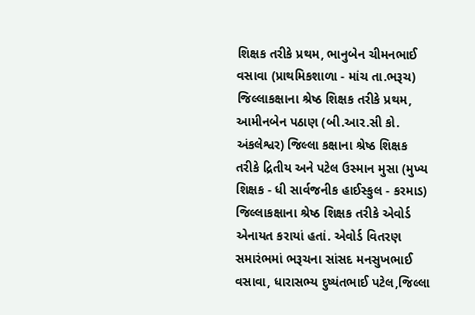શિક્ષક તરીકે પ્રથમ, ભાનુબેન ચીમનભાઈ વસાવા (પ્રાથમિકશાળા - માંચ તા.ભરૂચ) જિલ્લાકક્ષાના શ્રેષ્ઠ શિક્ષક તરીકે પ્રથમ, આમીનબેન પઠાણ (બી.આર.સી કો. અંકલેશ્વર) જિલ્લા કક્ષાના શ્રેષ્ઠ શિક્ષક તરીકે દ્રિતીય અને પટેલ ઉસ્માન મુસા (મુખ્ય શિક્ષક - ધી સાર્વજનીક હાઈસ્કુલ - કરમાડ) જિલ્લાકક્ષાના શ્રેષ્ઠ શિક્ષક તરીકે એવોર્ડ એનાયત કરાયાં હતાં. એવોર્ડ વિતરણ સમારંભમાં ભરૂચના સાંસદ મનસુખભાઈ વસાવા, ધારાસભ્ય દુષ્યંતભાઈ પટેલ,જિલ્લા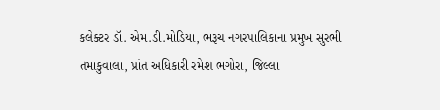કલેક્ટર ડૉ. એમ.ડી.મોડિયા, ભરૂચ નગરપાલિકાના પ્રમુખ સુરભી તમાકુવાલા, પ્રાંત અધિકારી રમેશ ભગોરા, જિલ્લા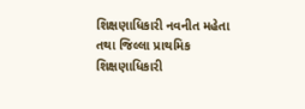શિક્ષણાધિકારી નવનીત મહેતા તથા જિલ્લા પ્રાથમિક શિક્ષણાધિકારી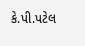કે.પી.પટેલ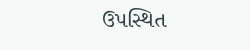ઉપસ્થિત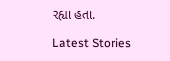રહ્યા હતા.

Latest Stories